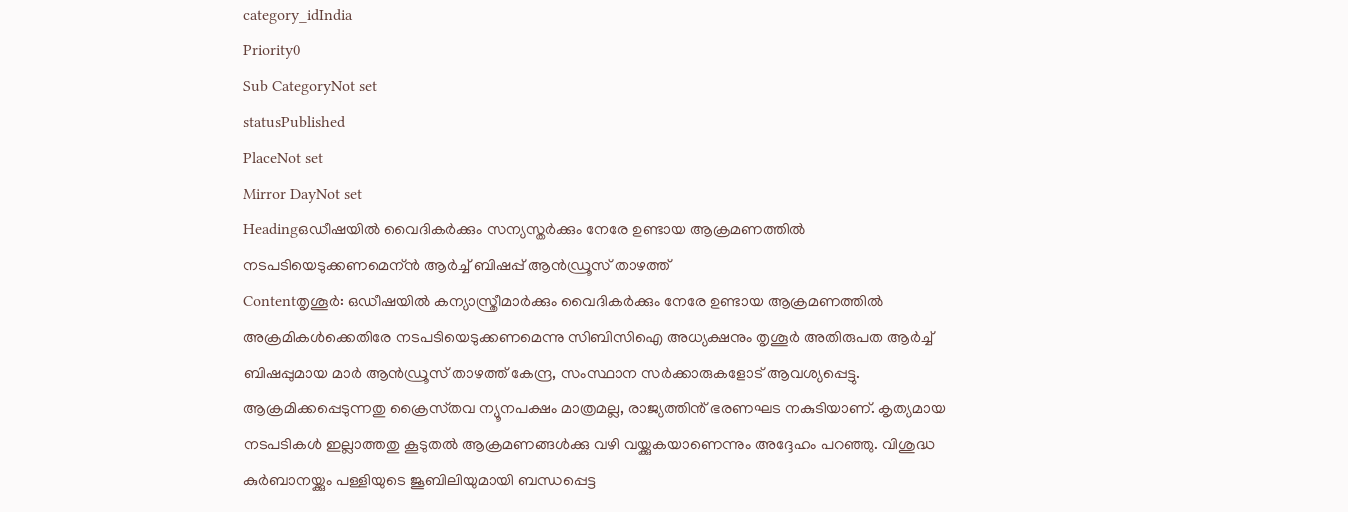category_idIndia
Priority0
Sub CategoryNot set
statusPublished
PlaceNot set
Mirror DayNot set
Headingഒഡീഷയിൽ വൈദികർക്കും സന്യസ്തര്‍ക്കും നേരേ ഉണ്ടായ ആക്രമണത്തിൽ നടപടിയെടുക്കണമെന്ന്‍ ആർച്ച് ബിഷപ്പ് ആൻഡ്രൂസ് താഴത്ത്
Contentതൃശൂർ: ഒഡീഷയിൽ കന്യാസ്ത്രീമാർക്കും വൈദികർക്കും നേരേ ഉണ്ടായ ആക്രമണത്തിൽ അക്രമികൾക്കെതിരേ നടപടിയെടുക്കണമെന്നു സിബിസിഐ അധ്യക്ഷനും തൃശൂർ അതിരുപത ആർച്ച് ബിഷപ്പുമായ മാർ ആൻഡ്രൂസ് താഴത്ത് കേന്ദ്ര, സംസ്ഥാന സർക്കാരുകളോട് ആവശ്യപ്പെട്ടു. ആക്രമിക്കപ്പെടുന്നതു ക്രൈസ്‌തവ ന്യൂനപക്ഷം മാത്രമല്ല, രാജ്യത്തിൻ് ഭരണഘട നകുടിയാണ്. കൃത്യമായ നടപടികൾ ഇല്ലാത്തതു കൂടുതൽ ആക്രമണങ്ങൾക്കു വഴി വയ്ക്കുകയാണെന്നും അദ്ദേഹം പറഞ്ഞു. വിശുദ്ധ കുർബാനയ്ക്കും പള്ളിയുടെ ജൂബിലിയുമായി ബന്ധപ്പെട്ട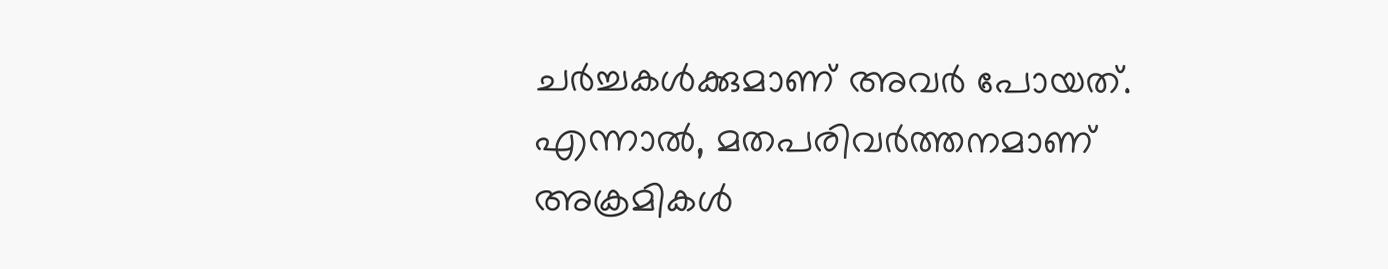ചർച്ചകൾക്കുമാണ് അവർ പോയത്. എന്നാൽ, മതപരിവർത്തനമാണ് അക്രമികൾ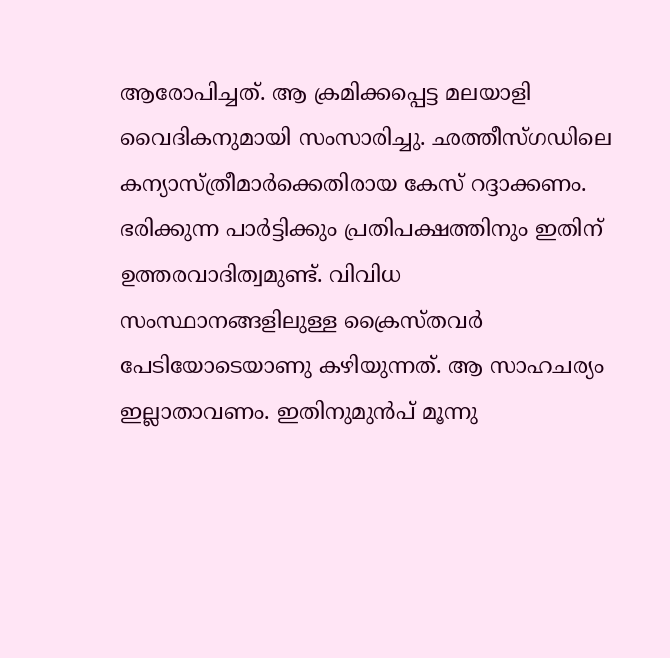ആരോപിച്ചത്. ആ ക്രമിക്കപ്പെട്ട മലയാളി വൈദികനുമായി സംസാരിച്ചു. ഛത്തീസ്ഗഡിലെ കന്യാസ്ത്രീമാർക്കെതിരായ കേസ് റദ്ദാക്കണം. ഭരിക്കുന്ന പാർട്ടിക്കും പ്രതിപക്ഷത്തിനും ഇതിന് ഉത്തരവാദിത്വമുണ്ട്. വിവിധ സംസ്ഥാനങ്ങളിലുള്ള ക്രൈസ്ത‌വർ പേടിയോടെയാണു കഴിയുന്നത്. ആ സാഹചര്യം ഇല്ലാതാവണം. ഇതിനുമുന്‍പ് മൂന്നു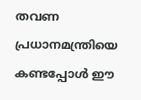തവണ പ്രധാനമന്ത്രിയെ കണ്ടപ്പോൾ ഈ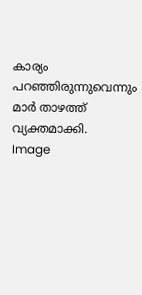കാര്യം പറഞ്ഞിരുന്നുവെന്നും മാർ താഴത്ത് വ്യക്തമാക്കി.
Image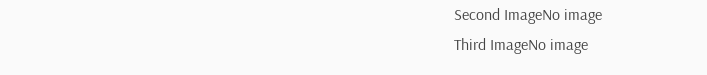Second ImageNo image
Third ImageNo image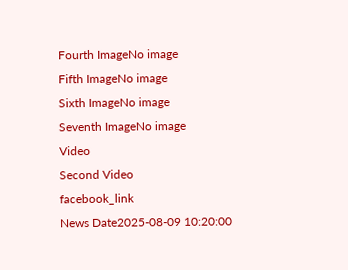Fourth ImageNo image
Fifth ImageNo image
Sixth ImageNo image
Seventh ImageNo image
Video
Second Video
facebook_link
News Date2025-08-09 10:20:00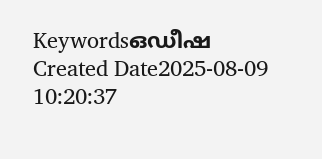Keywordsഒഡീഷ
Created Date2025-08-09 10:20:37